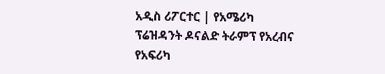አዲስ ሪፖርተር | የአሜሪካ ፕሬዝዳንት ዶናልድ ትራምፕ የአረብና የአፍሪካ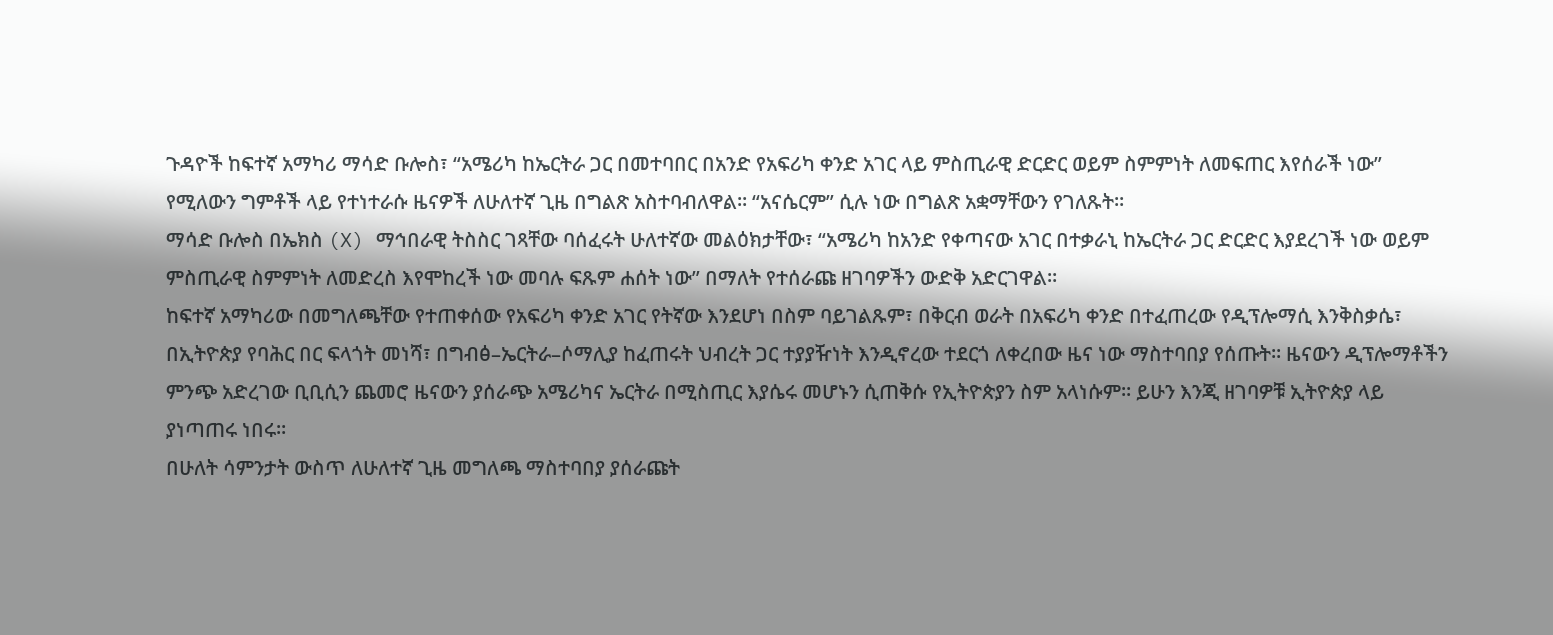ጉዳዮች ከፍተኛ አማካሪ ማሳድ ቡሎስ፣ “አሜሪካ ከኤርትራ ጋር በመተባበር በአንድ የአፍሪካ ቀንድ አገር ላይ ምስጢራዊ ድርድር ወይም ስምምነት ለመፍጠር እየሰራች ነው” የሚለውን ግምቶች ላይ የተነተራሱ ዜናዎች ለሁለተኛ ጊዜ በግልጽ አስተባብለዋል። “አናሴርም” ሲሉ ነው በግልጽ አቋማቸውን የገለጹት።
ማሳድ ቡሎስ በኤክስ (X) ማኅበራዊ ትስስር ገጻቸው ባሰፈሩት ሁለተኛው መልዕክታቸው፣ “አሜሪካ ከአንድ የቀጣናው አገር በተቃራኒ ከኤርትራ ጋር ድርድር እያደረገች ነው ወይም ምስጢራዊ ስምምነት ለመድረስ እየሞከረች ነው መባሉ ፍጹም ሐሰት ነው” በማለት የተሰራጩ ዘገባዎችን ውድቅ አድርገዋል።
ከፍተኛ አማካሪው በመግለጫቸው የተጠቀሰው የአፍሪካ ቀንድ አገር የትኛው እንደሆነ በስም ባይገልጹም፣ በቅርብ ወራት በአፍሪካ ቀንድ በተፈጠረው የዲፕሎማሲ እንቅስቃሴ፣ በኢትዮጵያ የባሕር በር ፍላጎት መነሻ፣ በግብፅ–ኤርትራ–ሶማሊያ ከፈጠሩት ህብረት ጋር ተያያዥነት እንዲኖረው ተደርጎ ለቀረበው ዜና ነው ማስተባበያ የሰጡት። ዜናውን ዲፕሎማቶችን ምንጭ አድረገው ቢቢሲን ጨመሮ ዜናውን ያሰራጭ አሜሪካና ኤርትራ በሚስጢር እያሴሩ መሆኑን ሲጠቅሱ የኢትዮጵያን ስም አላነሱም። ይሁን እንጂ ዘገባዎቹ ኢትዮጵያ ላይ ያነጣጠሩ ነበሩ።
በሁለት ሳምንታት ውስጥ ለሁለተኛ ጊዜ መግለጫ ማስተባበያ ያሰራጩት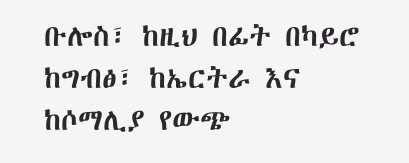ቡሎስ፣ ከዚህ በፊት በካይሮ ከግብፅ፣ ከኤርትራ እና ከሶማሊያ የውጭ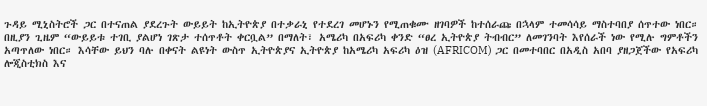ጉዳይ ሚኒስትሮች ጋር በተናጠል ያደረጉት ውይይት ከኢትዮጵያ በተቃራኒ የተደረገ መሆኑን የሚጠቁሙ ዘገባዎች ከተሰራጩ በኋላም ተመሳሳይ ማስተባበያ ሰጥተው ነበር።
በዚያን ጊዜም “ውይይቱ ተገቢ ያልሆነ ገጽታ ተሰጥቶት ቀርቧል” በማለት፣ አሜሪካ በአፍሪካ ቀንድ “ፀረ ኢትዮጵያ ትብብር” ለመገንባት እየሰራች ነው የሚሉ ግምቶችን አጣጥለው ነበር። እሳቸው ይህን ባሉ በቀናት ልዩነት ውስጥ ኢትዮጵያና ኢትዮጵያ ከአሜሪካ አፍሪካ ዕዝ (AFRICOM) ጋር በመተባበር በአዲስ አበባ ያዘጋጀችው የአፍሪካ ሎጂስቲክስ እና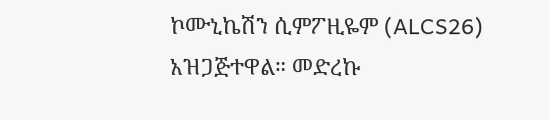ኮሙኒኬሽን ሲምፖዚዬም (ALCS26) አዝጋጅተዋል። መድረኩ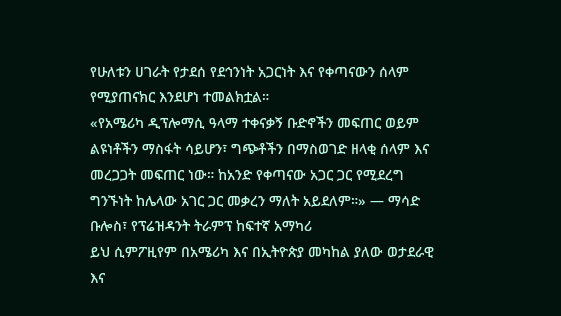የሁለቱን ሀገራት የታደሰ የደኅንነት አጋርነት እና የቀጣናውን ሰላም የሚያጠናክር እንደሆነ ተመልክቷል።
«የአሜሪካ ዲፕሎማሲ ዓላማ ተቀናቃኝ ቡድኖችን መፍጠር ወይም ልዩነቶችን ማስፋት ሳይሆን፣ ግጭቶችን በማስወገድ ዘላቂ ሰላም እና መረጋጋት መፍጠር ነው። ከአንድ የቀጣናው አጋር ጋር የሚደረግ ግንኙነት ከሌላው አገር ጋር መቃረን ማለት አይደለም።» — ማሳድ ቡሎስ፣ የፕሬዝዳንት ትራምፕ ከፍተኛ አማካሪ
ይህ ሲምፖዚየም በአሜሪካ እና በኢትዮጵያ መካከል ያለው ወታደራዊ እና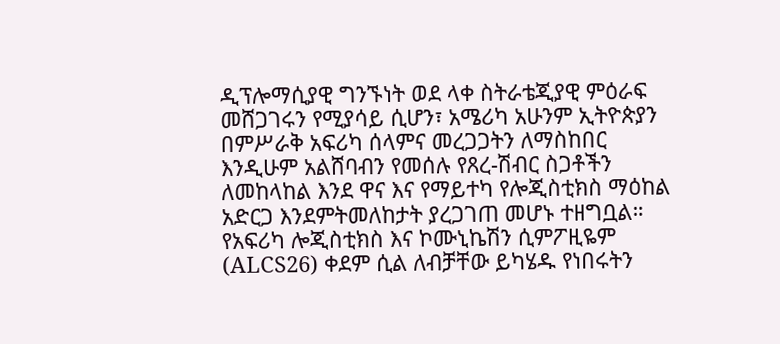ዲፕሎማሲያዊ ግንኙነት ወደ ላቀ ስትራቴጂያዊ ምዕራፍ መሸጋገሩን የሚያሳይ ሲሆን፣ አሜሪካ አሁንም ኢትዮጵያን በምሥራቅ አፍሪካ ሰላምና መረጋጋትን ለማስከበር እንዲሁም አልሸባብን የመሰሉ የጸረ-ሽብር ስጋቶችን ለመከላከል እንደ ዋና እና የማይተካ የሎጂስቲክስ ማዕከል አድርጋ እንደምትመለከታት ያረጋገጠ መሆኑ ተዘግቧል።
የአፍሪካ ሎጂስቲክስ እና ኮሙኒኬሽን ሲምፖዚዬም (ALCS26) ቀደም ሲል ለብቻቸው ይካሄዱ የነበሩትን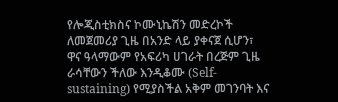የሎጂስቲክስና ኮሙኒኬሽን መድረኮች ለመጀመሪያ ጊዜ በአንድ ላይ ያቀናጀ ሲሆን፣ ዋና ዓላማውም የአፍሪካ ሀገራት በረጅም ጊዜ ራሳቸውን ችለው እንዲቆሙ (Self-sustaining) የሚያስችል አቅም መገንባት እና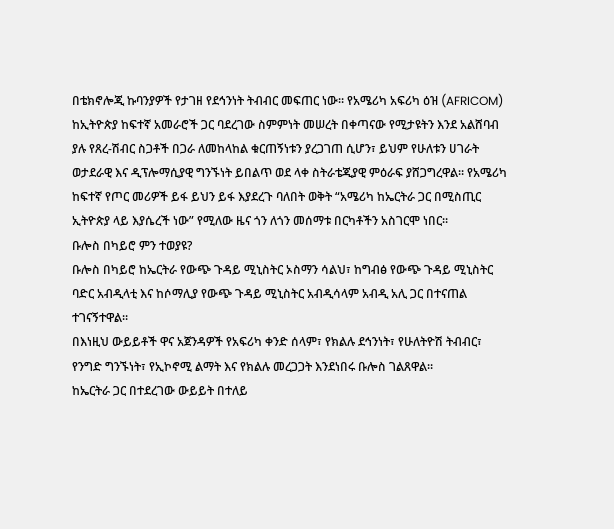በቴክኖሎጂ ኩባንያዎች የታገዘ የደኅንነት ትብብር መፍጠር ነው። የአሜሪካ አፍሪካ ዕዝ (AFRICOM) ከኢትዮጵያ ከፍተኛ አመራሮች ጋር ባደረገው ስምምነት መሠረት በቀጣናው የሚታዩትን እንደ አልሸባብ ያሉ የጸረ-ሽብር ስጋቶች በጋራ ለመከላከል ቁርጠኝነቱን ያረጋገጠ ሲሆን፣ ይህም የሁለቱን ሀገራት ወታደራዊ እና ዲፕሎማሲያዊ ግንኙነት ይበልጥ ወደ ላቀ ስትራቴጂያዊ ምዕራፍ ያሸጋግረዋል። የአሜሪካ ከፍተኛ የጦር መሪዎች ይፋ ይህን ይፋ እያደረጉ ባለበት ወቅት “አሜሪካ ከኤርትራ ጋር በሚስጢር ኢትዮጵያ ላይ እያሴረች ነው” የሚለው ዜና ጎን ለጎን መሰማቱ በርካቶችን አስገርሞ ነበር።
ቡሎስ በካይሮ ምን ተወያዩ?
ቡሎስ በካይሮ ከኤርትራ የውጭ ጉዳይ ሚኒስትር ኦስማን ሳልህ፣ ከግብፅ የውጭ ጉዳይ ሚኒስትር ባድር አብዲላቲ እና ከሶማሊያ የውጭ ጉዳይ ሚኒስትር አብዲሳላም አብዲ አሊ ጋር በተናጠል ተገናኝተዋል።
በእነዚህ ውይይቶች ዋና አጀንዳዎች የአፍሪካ ቀንድ ሰላም፣ የክልሉ ደኅንነት፣ የሁለትዮሽ ትብብር፣ የንግድ ግንኙነት፣ የኢኮኖሚ ልማት እና የክልሉ መረጋጋት እንደነበሩ ቡሎስ ገልጸዋል።
ከኤርትራ ጋር በተደረገው ውይይት በተለይ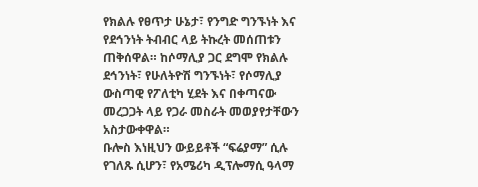የክልሉ የፀጥታ ሁኔታ፣ የንግድ ግንኙነት እና የደኅንነት ትብብር ላይ ትኩረት መሰጠቱን ጠቅሰዋል። ከሶማሊያ ጋር ደግሞ የክልሉ ደኅንነት፣ የሁለትዮሽ ግንኙነት፣ የሶማሊያ ውስጣዊ የፖለቲካ ሂደት እና በቀጣናው መረጋጋት ላይ የጋራ መስራት መወያየታቸውን አስታውቀዋል።
ቡሎስ እነዚህን ውይይቶች “ፍሬያማ” ሲሉ የገለጹ ሲሆን፣ የአሜሪካ ዲፕሎማሲ ዓላማ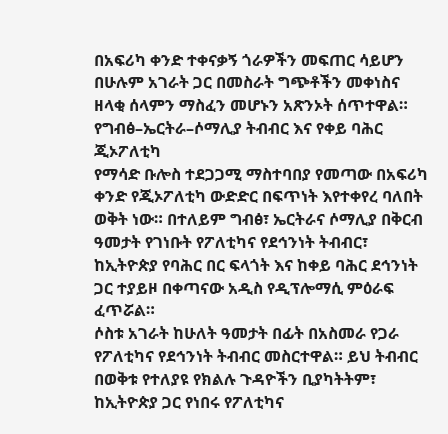በአፍሪካ ቀንድ ተቀናቃኝ ጎራዎችን መፍጠር ሳይሆን በሁሉም አገራት ጋር በመስራት ግጭቶችን መቀነስና ዘላቂ ሰላምን ማስፈን መሆኑን አጽንኦት ሰጥተዋል።
የግብፅ–ኤርትራ–ሶማሊያ ትብብር እና የቀይ ባሕር ጂኦፖለቲካ
የማሳድ ቡሎስ ተደጋጋሚ ማስተባበያ የመጣው በአፍሪካ ቀንድ የጂኦፖለቲካ ውድድር በፍጥነት እየተቀየረ ባለበት ወቅት ነው። በተለይም ግብፅ፣ ኤርትራና ሶማሊያ በቅርብ ዓመታት የገነቡት የፖለቲካና የደኅንነት ትብብር፣ ከኢትዮጵያ የባሕር በር ፍላጎት እና ከቀይ ባሕር ደኅንነት ጋር ተያይዞ በቀጣናው አዲስ የዲፕሎማሲ ምዕራፍ ፈጥሯል።
ሶስቱ አገራት ከሁለት ዓመታት በፊት በአስመራ የጋራ የፖለቲካና የደኅንነት ትብብር መስርተዋል። ይህ ትብብር በወቅቱ የተለያዩ የክልሉ ጉዳዮችን ቢያካትትም፣ ከኢትዮጵያ ጋር የነበሩ የፖለቲካና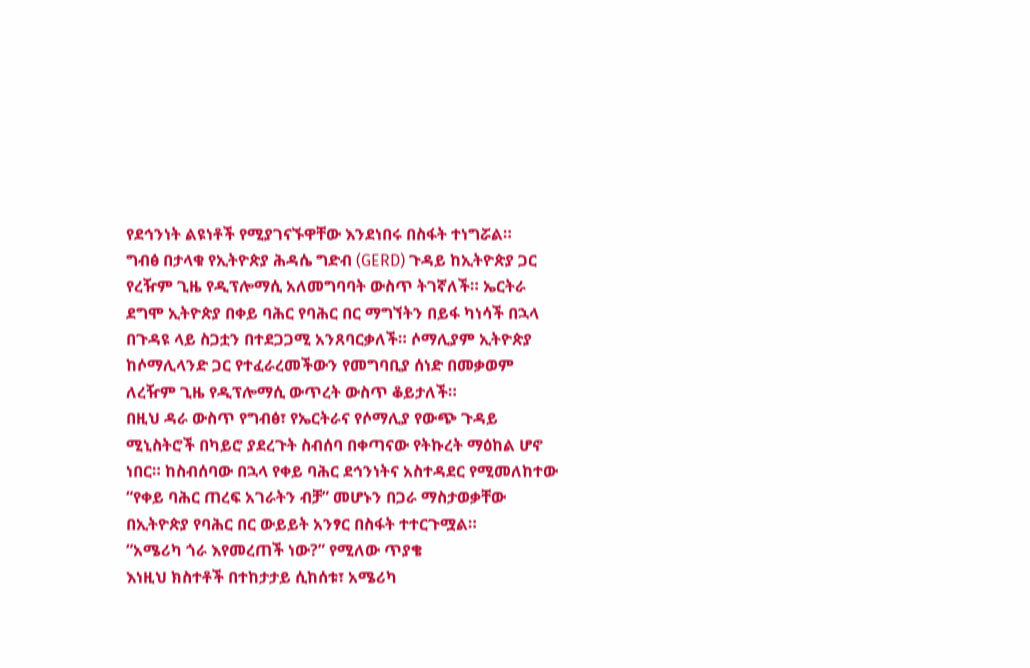የደኅንነት ልዩነቶች የሚያገናኙዋቸው እንደነበሩ በስፋት ተነግሯል።
ግብፅ በታላቁ የኢትዮጵያ ሕዳሴ ግድብ (GERD) ጉዳይ ከኢትዮጵያ ጋር የረዥም ጊዜ የዲፕሎማሲ አለመግባባት ውስጥ ትገኛለች። ኤርትራ ደግሞ ኢትዮጵያ በቀይ ባሕር የባሕር በር ማግኘትን በይፋ ካነሳች በኋላ በጉዳዩ ላይ ስጋቷን በተደጋጋሚ አንጸባርቃለች። ሶማሊያም ኢትዮጵያ ከሶማሊላንድ ጋር የተፈራረመችውን የመግባቢያ ሰነድ በመቃወም ለረዥም ጊዜ የዲፕሎማሲ ውጥረት ውስጥ ቆይታለች።
በዚህ ዳራ ውስጥ የግብፅ፣ የኤርትራና የሶማሊያ የውጭ ጉዳይ ሚኒስትሮች በካይሮ ያደረጉት ስብሰባ በቀጣናው የትኩረት ማዕከል ሆኖ ነበር። ከስብሰባው በኋላ የቀይ ባሕር ደኅንነትና አስተዳደር የሚመለከተው “የቀይ ባሕር ጠረፍ አገራትን ብቻ” መሆኑን በጋራ ማስታወቃቸው በኢትዮጵያ የባሕር በር ውይይት አንፃር በስፋት ተተርጉሟል።
“አሜሪካ ጎራ እየመረጠች ነው?” የሚለው ጥያቄ
እነዚህ ክስተቶች በተከታታይ ሲከሰቱ፣ አሜሪካ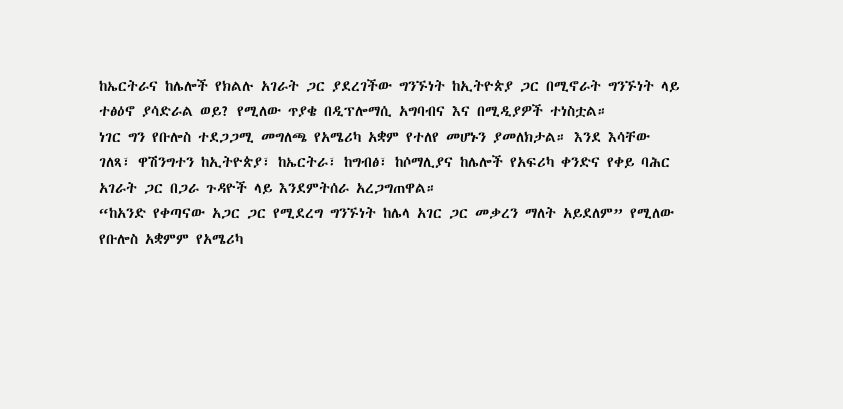ከኤርትራና ከሌሎች የክልሉ አገራት ጋር ያደረገችው ግንኙነት ከኢትዮጵያ ጋር በሚኖራት ግንኙነት ላይ ተፅዕኖ ያሳድራል ወይ? የሚለው ጥያቄ በዲፕሎማሲ አግባብና እና በሚዲያዎች ተነስቷል።
ነገር ግን የቡሎስ ተደጋጋሚ መግለጫ የአሜሪካ አቋም የተለየ መሆኑን ያመለክታል። እንደ እሳቸው ገለጻ፣ ዋሽንግተን ከኢትዮጵያ፣ ከኤርትራ፣ ከግብፅ፣ ከሶማሊያና ከሌሎች የአፍሪካ ቀንድና የቀይ ባሕር አገራት ጋር በጋራ ጉዳዮች ላይ እንደምትሰራ አረጋግጠዋል።
“ከአንድ የቀጣናው አጋር ጋር የሚደረግ ግንኙነት ከሌላ አገር ጋር መቃረን ማለት አይደለም” የሚለው የቡሎስ አቋምም የአሜሪካ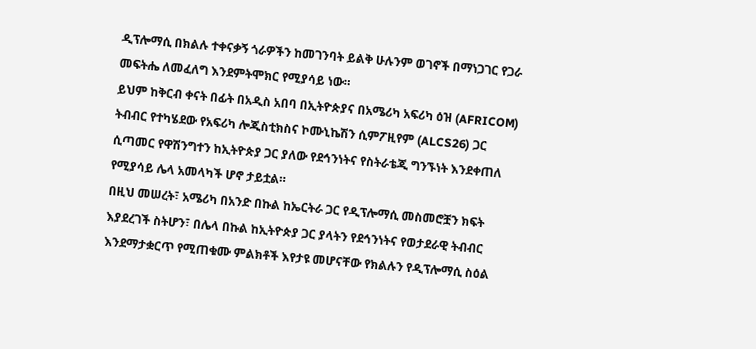ዲፕሎማሲ በክልሉ ተቀናቃኝ ጎራዎችን ከመገንባት ይልቅ ሁሉንም ወገኖች በማነጋገር የጋራ መፍትሔ ለመፈለግ እንደምትሞክር የሚያሳይ ነው።
ይህም ከቅርብ ቀናት በፊት በአዲስ አበባ በኢትዮጵያና በአሜሪካ አፍሪካ ዕዝ (AFRICOM) ትብብር የተካሄደው የአፍሪካ ሎጂስቲክስና ኮሙኒኬሽን ሲምፖዚየም (ALCS26) ጋር ሲጣመር የዋሽንግተን ከኢትዮጵያ ጋር ያለው የደኅንነትና የስትራቴጂ ግንኙነት እንደቀጠለ የሚያሳይ ሌላ አመላካች ሆኖ ታይቷል።
በዚህ መሠረት፣ አሜሪካ በአንድ በኩል ከኤርትራ ጋር የዲፕሎማሲ መስመሮቿን ክፍት እያደረገች ስትሆን፣ በሌላ በኩል ከኢትዮጵያ ጋር ያላትን የደኅንነትና የወታደራዊ ትብብር እንደማታቋርጥ የሚጠቁሙ ምልክቶች እየታዩ መሆናቸው የክልሉን የዲፕሎማሲ ስዕል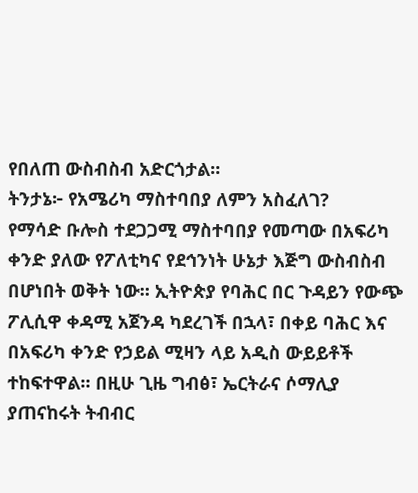የበለጠ ውስብስብ አድርጎታል።
ትንታኔ፦ የአሜሪካ ማስተባበያ ለምን አስፈለገ?
የማሳድ ቡሎስ ተደጋጋሚ ማስተባበያ የመጣው በአፍሪካ ቀንድ ያለው የፖለቲካና የደኅንነት ሁኔታ እጅግ ውስብስብ በሆነበት ወቅት ነው። ኢትዮጵያ የባሕር በር ጉዳይን የውጭ ፖሊሲዋ ቀዳሚ አጀንዳ ካደረገች በኋላ፣ በቀይ ባሕር እና በአፍሪካ ቀንድ የኃይል ሚዛን ላይ አዲስ ውይይቶች ተከፍተዋል። በዚሁ ጊዜ ግብፅ፣ ኤርትራና ሶማሊያ ያጠናከሩት ትብብር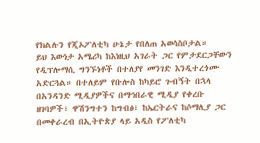የክልሉን የጂኦፖለቲካ ሁኔታ የበለጠ አወሳስቦታል።
ይህ እውነታ አሜሪካ ከእነዚህ አገራት ጋር የምታደርጋቸውን የዲፕሎማሲ ግንኙነቶች በተለያየ መንገድ እንዲተረጎሙ አድርጓል። በተለይም የቡሎስ ከካይሮ ጉብኝት በኋላ በአንዳንድ ሚዲያዎችና በማኅበራዊ ሚዲያ የቀረቡ ዘገባዎች፣ ዋሽንግተን ከግብፅ፣ ከኤርትራና ከሶማሊያ ጋር በመቀራረብ በኢትዮጵያ ላይ አዲስ የፖለቲካ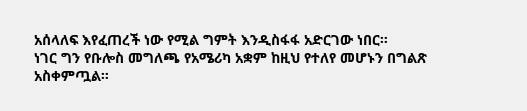አሰላለፍ እየፈጠረች ነው የሚል ግምት እንዲስፋፋ አድርገው ነበር።
ነገር ግን የቡሎስ መግለጫ የአሜሪካ አቋም ከዚህ የተለየ መሆኑን በግልጽ አስቀምጧል።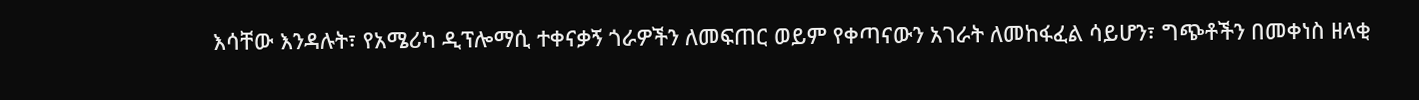እሳቸው እንዳሉት፣ የአሜሪካ ዲፕሎማሲ ተቀናቃኝ ጎራዎችን ለመፍጠር ወይም የቀጣናውን አገራት ለመከፋፈል ሳይሆን፣ ግጭቶችን በመቀነስ ዘላቂ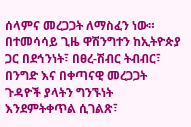ሰላምና መረጋጋት ለማስፈን ነው።
በተመሳሳይ ጊዜ ዋሽንግተን ከኢትዮጵያ ጋር በደኅንነት፣ በፀረ-ሽብር ትብብር፣ በንግድ እና በቀጣናዊ መረጋጋት ጉዳዮች ያላትን ግንኙነት እንደምትቀጥል ሲገልጽ፣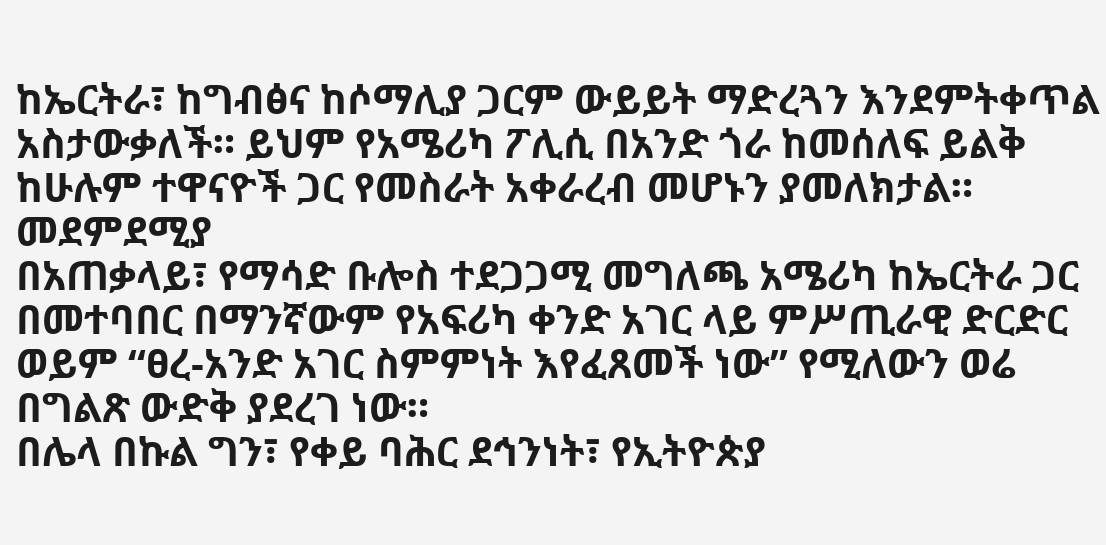ከኤርትራ፣ ከግብፅና ከሶማሊያ ጋርም ውይይት ማድረጓን እንደምትቀጥል አስታውቃለች። ይህም የአሜሪካ ፖሊሲ በአንድ ጎራ ከመሰለፍ ይልቅ ከሁሉም ተዋናዮች ጋር የመስራት አቀራረብ መሆኑን ያመለክታል።
መደምደሚያ
በአጠቃላይ፣ የማሳድ ቡሎስ ተደጋጋሚ መግለጫ አሜሪካ ከኤርትራ ጋር በመተባበር በማንኛውም የአፍሪካ ቀንድ አገር ላይ ምሥጢራዊ ድርድር ወይም “ፀረ-አንድ አገር ስምምነት እየፈጸመች ነው” የሚለውን ወሬ በግልጽ ውድቅ ያደረገ ነው።
በሌላ በኩል ግን፣ የቀይ ባሕር ደኅንነት፣ የኢትዮጵያ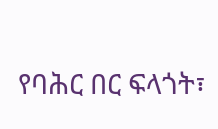የባሕር በር ፍላጎት፣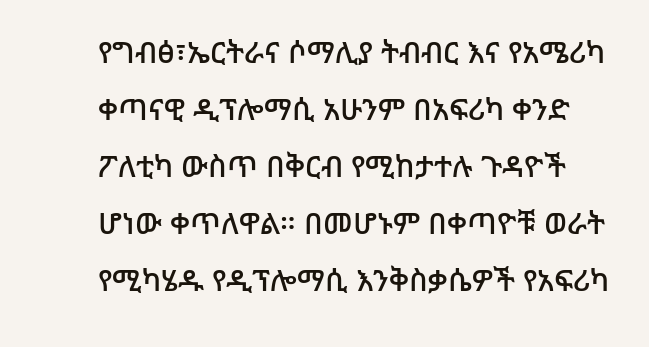የግብፅ፣ኤርትራና ሶማሊያ ትብብር እና የአሜሪካ ቀጣናዊ ዲፕሎማሲ አሁንም በአፍሪካ ቀንድ ፖለቲካ ውስጥ በቅርብ የሚከታተሉ ጉዳዮች ሆነው ቀጥለዋል። በመሆኑም በቀጣዮቹ ወራት የሚካሄዱ የዲፕሎማሲ እንቅስቃሴዎች የአፍሪካ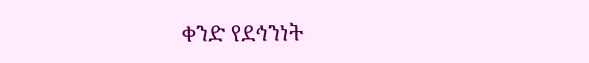ቀንድ የደኅንነት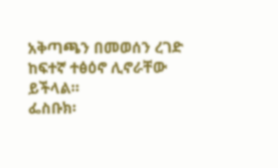አቅጣጫን በመወሰን ረገድ ከፍተኛ ተፅዕኖ ሊኖራቸው ይችላል።
ፌስቡክ፡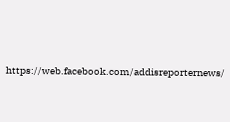https://web.facebook.com/addisreporternews/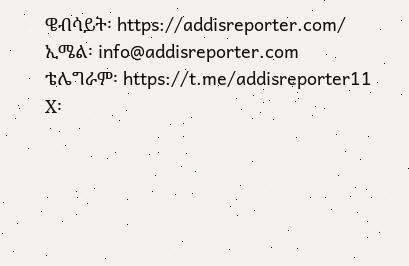ዌብሳይት፡ https://addisreporter.com/
ኢሜል፡ info@addisreporter.com
ቴሌግራም፡ https://t.me/addisreporter11
X፡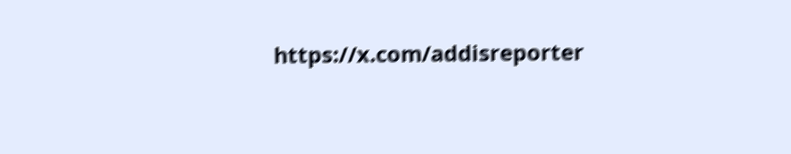https://x.com/addisreporter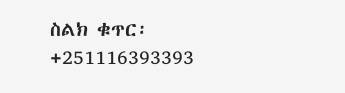ስልክ ቁጥር፡ +251116393393